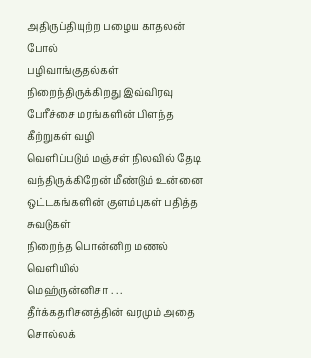அதிருப்தியுற்ற பழைய காதலன் போல்
பழிவாங்குதல்கள் நிறைந்திருக்கிறது இவ்விரவு
பேரீச்சை மரங்களின் பிளந்த கீற்றுகள் வழி
வெளிப்படும் மஞ்சள் நிலவில் தேடி
வந்திருக்கிறேன் மீண்டும் உன்னை
ஒட்டகங்களின் குளம்புகள் பதித்த சுவடுகள்
நிறைந்த பொன்னிற மணல் வெளியில்
மெஹ்ருன்னிசா . . .
தீர்க்கதரிசனத்தின் வரமும் அதை சொல்லக்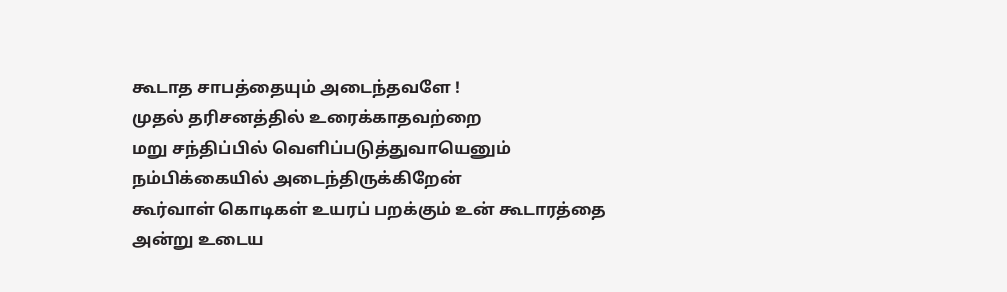கூடாத சாபத்தையும் அடைந்தவளே !
முதல் தரிசனத்தில் உரைக்காதவற்றை
மறு சந்திப்பில் வெளிப்படுத்துவாயெனும்
நம்பிக்கையில் அடைந்திருக்கிறேன்
கூர்வாள் கொடிகள் உயரப் பறக்கும் உன் கூடாரத்தை
அன்று உடைய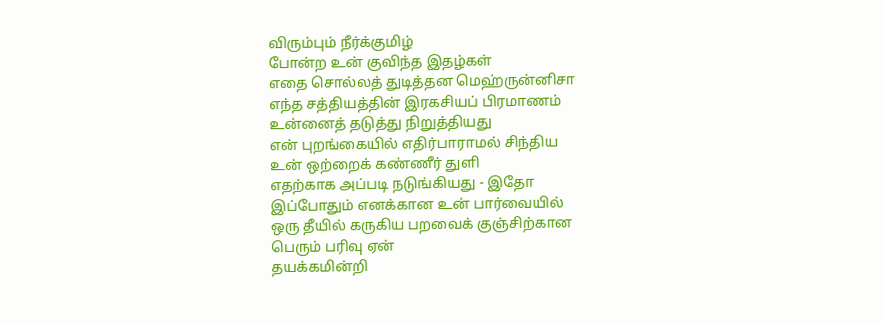விரும்பும் நீர்க்குமிழ்
போன்ற உன் குவிந்த இதழ்கள்
எதை சொல்லத் துடித்தன மெஹ்ருன்னிசா
எந்த சத்தியத்தின் இரகசியப் பிரமாணம்
உன்னைத் தடுத்து நிறுத்தியது
என் புறங்கையில் எதிர்பாராமல் சிந்திய
உன் ஒற்றைக் கண்ணீர் துளி
எதற்காக அப்படி நடுங்கியது - இதோ
இப்போதும் எனக்கான உன் பார்வையில்
ஒரு தீயில் கருகிய பறவைக் குஞ்சிற்கான
பெரும் பரிவு ஏன்
தயக்கமின்றி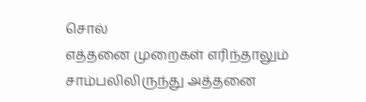சொல்
எத்தனை முறைகள் எரிந்தாலும்
சாம்பலிலிருந்து அத்தனை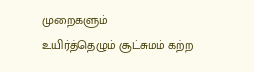முறைகளும்
உயிர்த்தெழும் சூட்சுமம் கற்ற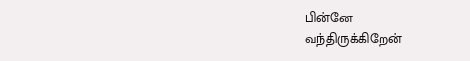பின்னே
வந்திருக்கிறேன்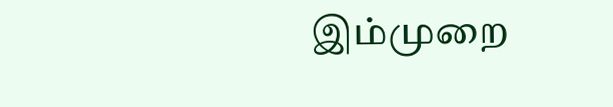இம்முறை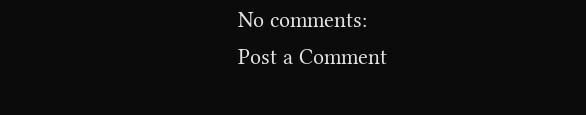No comments:
Post a Comment